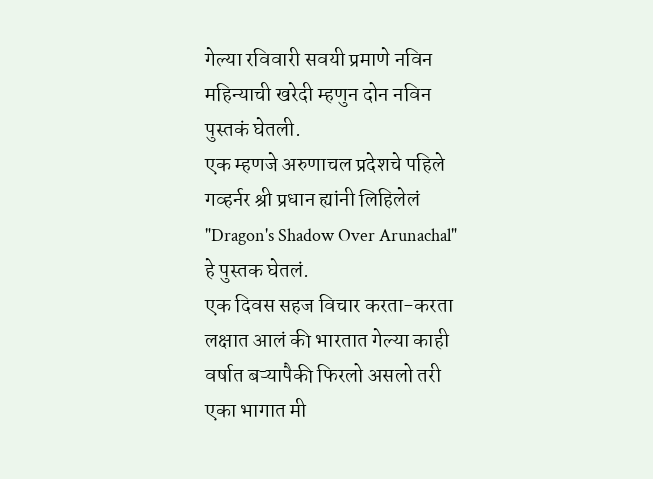गेल्या रविवारी सवयी प्रमाणे नविन महिन्याची खरेदी म्हणुन दोन नविन पुस्तकं घेतली.
एक म्हणजे अरुणाचल प्रदेशचे पहिले गव्हर्नर श्री प्रधान ह्यांनी लिहिलेलं "Dragon's Shadow Over Arunachal" हे पुस्तक घेतलं.
एक दिवस सहज विचार करता-करता लक्षात आलं की भारतात गेल्या काही वर्षात बऱ्यापैकी फिरलो असलो तरी एका भागात मी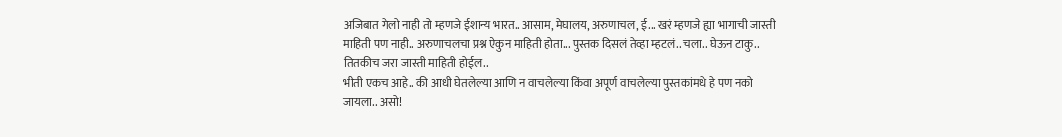अजिबात गेलो नाही तो म्हणजे ईशान्य भारत.. आसाम, मेघालय, अरुणाचल, ई... खरं म्हणजे ह्या भागाची जास्ती माहिती पण नाही.. अरुणाचलचा प्रश्न ऐकुन माहिती होता... पुस्तक दिसलं तेव्हा म्हटलं.. चला.. घेऊन टाकु.. तितकीच जरा जास्ती माहिती होईल..
भीती एकच आहे.. की आधी घेतलेल्या आणि न वाचलेल्या किंवा अपूर्ण वाचलेल्या पुस्तकांमधे हे पण नको जायला.. असो!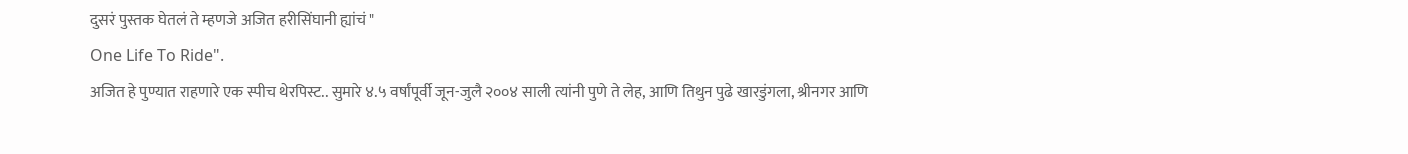दुसरं पुस्तक घेतलं ते म्हणजे अजित हरीसिंघानी ह्यांचं "
One Life To Ride".
अजित हे पुण्यात राहणारे एक स्पीच थेरपिस्ट.. सुमारे ४.५ वर्षांपूर्वी जून-जुलै २००४ साली त्यांनी पुणे ते लेह, आणि तिथुन पुढे खारडुंगला, श्रीनगर आणि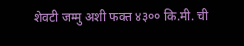शेवटी जम्मु अशी फक्त ४३०० कि.मी. ची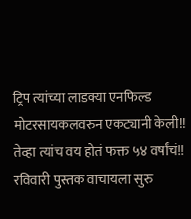ट्रिप त्यांच्या लाडक्या एनफिल्ड मोटरसायकलवरुन एकट्यानी केली!! तेव्हा त्यांच वय होतं फक्त ५४ वर्षांचं!!
रविवारी पुस्तक वाचायला सुरु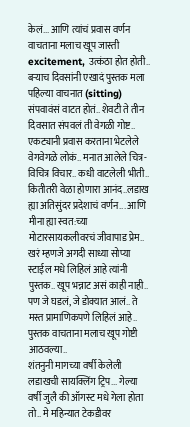केलं... आणि त्यांचं प्रवास वर्णन वाचताना मलाच खूप जास्ती excitement, उत्कंठा होत होती.. बऱ्याच दिवसांनी एखादं पुस्तक मला पहिल्या वाचनात (sitting) संपवावंसं वाटत होतं.. शेवटी ते तीन दिवसात संपवलं ती वेगळी गोष्ट..
एकट्यानी प्रवास करताना भेटलेले वेगवेगळे लोकं.. मनात आलेले चित्र-विचित्र विचार.. कधी वाटलेली भीती.. कितीतरी वेळा होणारा आनंद..लडाख ह्या अतिसुंदर प्रदेशाचं वर्णन... आणि मीना ह्या स्वत:च्या मोटारसायकलीवरचं जीवापाड प्रेम..
खरं म्हणजे अगदी साध्या सोप्या स्टाईल मधे लिहिलं आहे त्यांनी पुस्तक.. खूप भन्नाट असं काही नाही.. पण जे घडलं, जे डोक्यात आलं.. ते मस्त प्रामाणिकपणे लिहिलं आहे..
पुस्तक वाचताना मलाच खूप गोष्टी आठवल्या..
शंतनुनी मागच्या वर्षी केलेली लडाखची सायक्लिंग ट्रिप... गेल्या वर्षी जुलै की ऑगस्ट मधे गेला होता तो.. मे महिन्यात टेकडीवर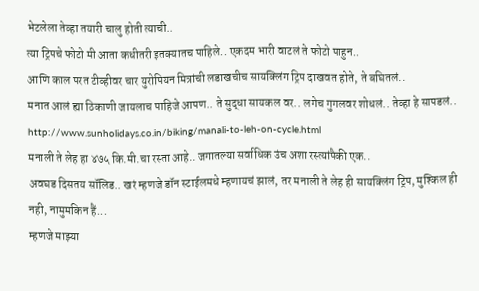भेटलेला तेव्हा तयारी चालु होती त्याची..
त्या ट्रिपचे फोटो मी आता कधीतरी इतक्यातच पाहिले.. एकदम भारी वाटलं ते फोटो पाहुन..
आणि काल परत टीव्हीवर चार युरोपियन मित्रांची लडाखचीच सायक्लिंग ट्रिप दाखवत होते, ते बघितलं..
मनात आलं ह्या ठिकाणी जायलाच पाहिजे आपण.. ते सुद्धा सायकल वर.. लगेच गुगलवर शोधलं.. तेव्हा हे सापडलं..
http://www.sunholidays.co.in/biking/manali-to-leh-on-cycle.html
मनाली ते लेह हा ४७५ कि.मी.चा रस्ता आहे.. जगातल्या सर्वाधिक उंच अशा रस्त्यांपैकी एक..
अवघड दिसतय सॉलिड.. खरं म्हणजे डॉन स्टाईलमधे म्हणायचं झालं, तर मनाली ते लेह ही सायक्लिंग ट्रिप, मुश्किल ही नही, नामुमकिन हैं...
म्हणजे माझ्या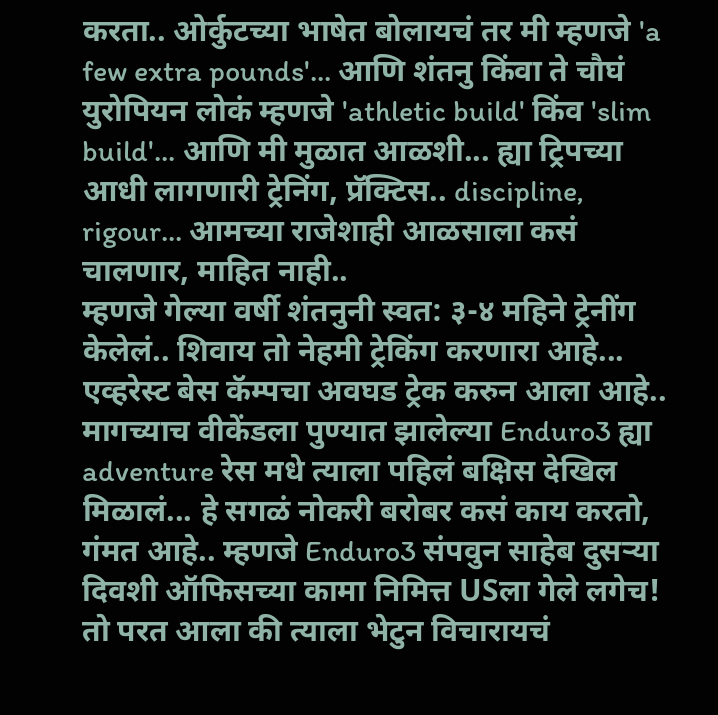करता.. ओर्कुटच्या भाषेत बोलायचं तर मी म्हणजे 'a few extra pounds'... आणि शंतनु किंवा ते चौघं युरोपियन लोकं म्हणजे 'athletic build' किंव 'slim build'... आणि मी मुळात आळशी... ह्या ट्रिपच्या आधी लागणारी ट्रेनिंग, प्रॅक्टिस.. discipline, rigour... आमच्या राजेशाही आळसाला कसं चालणार, माहित नाही..
म्हणजे गेल्या वर्षी शंतनुनी स्वत: ३-४ महिने ट्रेनींग केलेलं.. शिवाय तो नेहमी ट्रेकिंग करणारा आहे... एव्हरेस्ट बेस कॅम्पचा अवघड ट्रेक करुन आला आहे.. मागच्याच वीकेंडला पुण्यात झालेल्या Enduro3 ह्या adventure रेस मधे त्याला पहिलं बक्षिस देखिल मिळालं... हे सगळं नोकरी बरोबर कसं काय करतो, गंमत आहे.. म्हणजे Enduro3 संपवुन साहेब दुसऱ्या दिवशी ऑफिसच्या कामा निमित्त USला गेले लगेच!
तो परत आला की त्याला भेटुन विचारायचं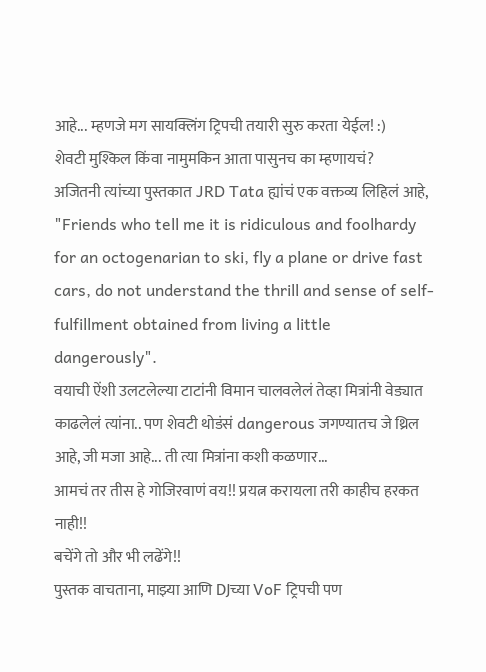आहे... म्हणजे मग सायक्लिंग ट्रिपची तयारी सुरु करता येईल! :)
शेवटी मुश्किल किंवा नामुमकिन आता पासुनच का म्हणायचं?
अजितनी त्यांच्या पुस्तकात JRD Tata ह्यांचं एक वक्तव्य लिहिलं आहे,
"Friends who tell me it is ridiculous and foolhardy for an octogenarian to ski, fly a plane or drive fast cars, do not understand the thrill and sense of self-fulfillment obtained from living a little dangerously".
वयाची ऐंशी उलटलेल्या टाटांनी विमान चालवलेलं तेव्हा मित्रांनी वेड्यात काढलेलं त्यांना.. पण शेवटी थोडंसं dangerous जगण्यातच जे थ्रिल आहे, जी मजा आहे... ती त्या मित्रांना कशी कळणार...
आमचं तर तीस हे गोजिरवाणं वय!! प्रयत्न करायला तरी काहीच हरकत नाही!!
बचेंगे तो और भी लढेंगे!!
पुस्तक वाचताना, माझ्या आणि DJच्या VoF ट्रिपची पण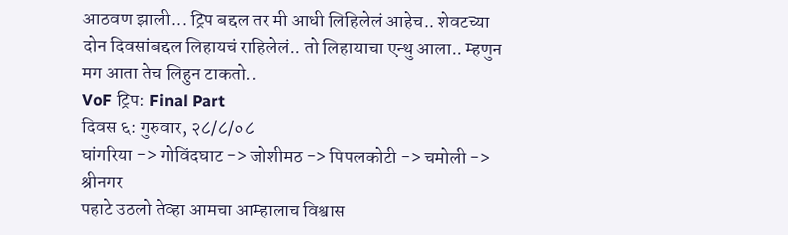आठवण झाली... ट्रिप बद्दल तर मी आधी लिहिलेलं आहेच.. शेवटच्या दोन दिवसांबद्दल लिहायचं राहिलेलं.. तो लिहायाचा एन्थु आला.. म्हणुन मग आता तेच लिहुन टाकतो..
VoF ट्रिप: Final Part
दिवस ६: गुरुवार, २८/८/०८
घांगरिया -> गोविंदघाट -> जोशीमठ -> पिपलकोटी -> चमोली -> श्रीनगर
पहाटे उठलो तेव्हा आमचा आम्हालाच विश्वास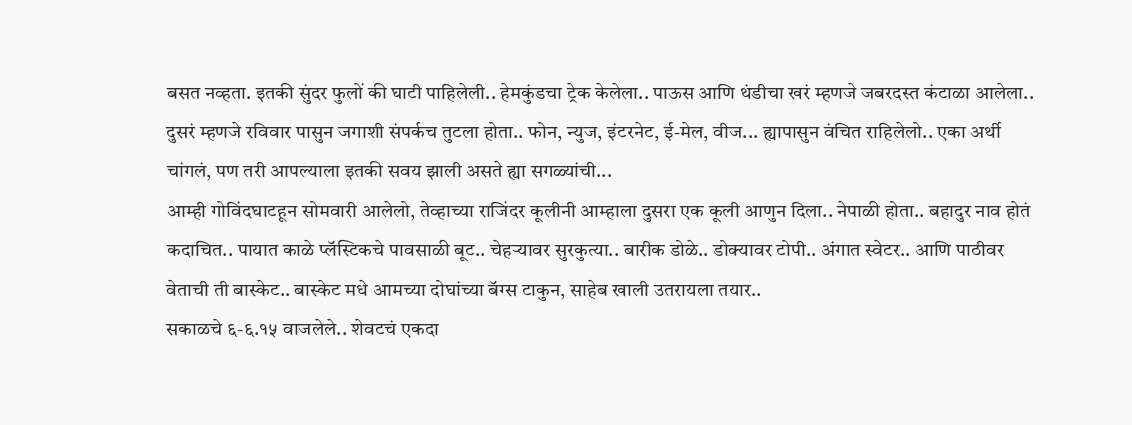बसत नव्हता. इतकी सुंदर फुलों की घाटी पाहिलेली.. हेमकुंडचा ट्रेक केलेला.. पाऊस आणि थंडीचा खरं म्हणजे जबरदस्त कंटाळा आलेला.. दुसरं म्हणजे रविवार पासुन जगाशी संपर्कच तुटला होता.. फोन, न्युज, इंटरनेट, ई-मेल, वीज... ह्यापासुन वंचित राहिलेलो.. एका अर्थी चांगलं, पण तरी आपल्याला इतकी सवय झाली असते ह्या सगळ्यांची...
आम्ही गोविंदघाटहून सोमवारी आलेलो, तेव्हाच्या राजिंदर कूलीनी आम्हाला दुसरा एक कूली आणुन दिला.. नेपाळी होता.. बहादुर नाव होतं कदाचित.. पायात काळे प्लॅस्टिकचे पावसाळी बूट.. चेहऱ्यावर सुरकुत्या.. बारीक डोळे.. डोक्यावर टोपी.. अंगात स्वेटर.. आणि पाठीवर वेताची ती बास्केट.. बास्केट मधे आमच्या दोघांच्या बॅग्स टाकुन, साहेब खाली उतरायला तयार..
सकाळचे ६-६.१५ वाजलेले.. शेवटचं एकदा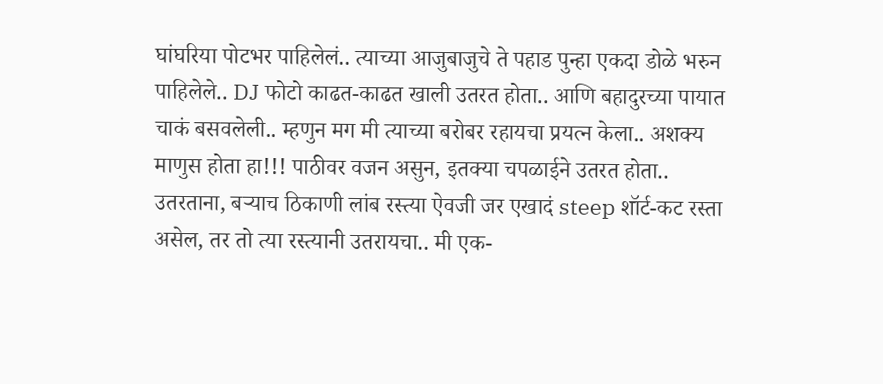घांघरिया पोटभर पाहिलेलं.. त्याच्या आजुबाजुचे ते पहाड पुन्हा एकदा डोळे भरुन पाहिलेले.. DJ फोटो काढत-काढत खाली उतरत होता.. आणि बहादुरच्या पायात चाकं बसवलेली.. म्हणुन मग मी त्याच्या बरोबर रहायचा प्रयत्न केला.. अशक्य माणुस होता हा!!! पाठीवर वजन असुन, इतक्या चपळाईने उतरत होता.. उतरताना, बऱ्याच ठिकाणी लांब रस्त्या ऐवजी जर एखादं steep शॉर्ट-कट रस्ता असेल, तर तो त्या रस्त्यानी उतरायचा.. मी एक-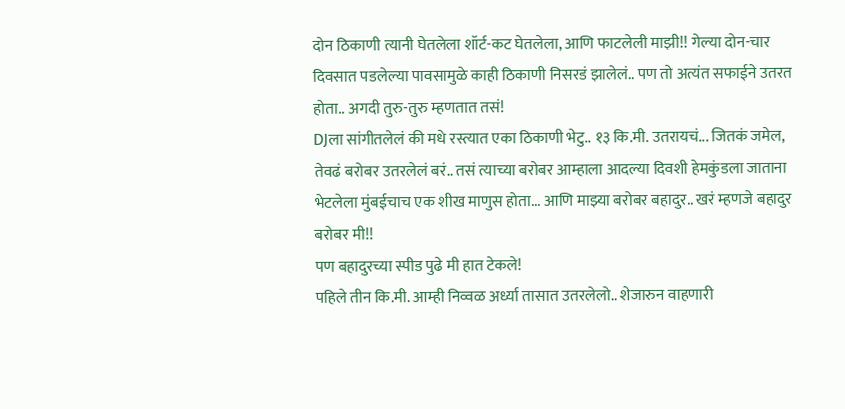दोन ठिकाणी त्यानी घेतलेला शॉर्ट-कट घेतलेला, आणि फाटलेली माझी!! गेल्या दोन-चार दिवसात पडलेल्या पावसामुळे काही ठिकाणी निसरडं झालेलं.. पण तो अत्यंत सफाईने उतरत होता.. अगदी तुरु-तुरु म्हणतात तसं!
DJला सांगीतलेलं की मधे रस्त्यात एका ठिकाणी भेटु.. १३ कि.मी. उतरायचं... जितकं जमेल, तेवढं बरोबर उतरलेलं बरं.. तसं त्याच्या बरोबर आम्हाला आदल्या दिवशी हेमकुंडला जाताना भेटलेला मुंबईचाच एक शीख माणुस होता... आणि माझ्या बरोबर बहादुर.. खरं म्हणजे बहादुर बरोबर मी!!
पण बहादुरच्या स्पीड पुढे मी हात टेकले!
पहिले तीन कि.मी. आम्ही निव्वळ अर्ध्या तासात उतरलेलो.. शेजारुन वाहणारी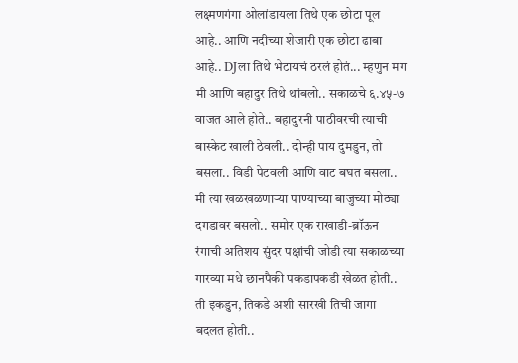लक्ष्मणगंगा ओलांडायला तिथे एक छोटा पूल आहे.. आणि नदीच्या शेजारी एक छोटा ढाबा आहे.. DJला तिथे भेटायचं ठरलं होतं... म्हणुन मग मी आणि बहादुर तिथे थांबलो.. सकाळचे ६.४५-७ वाजत आले होते.. बहादुरनी पाठीवरची त्याची बास्केट खाली ठेवली.. दोन्ही पाय दुमडुन, तो बसला.. विडी पेटवली आणि वाट बघत बसला.. मी त्या खळखळणाऱ्या पाण्याच्या बाजुच्या मोठ्या दगडावर बसलो.. समोर एक राखाडी-ब्रॉऊन रंगाची अतिशय सुंदर पक्षांची जोडी त्या सकाळच्या गारव्या मधे छानपैकी पकडापकडी खेळत होती.. ती इकडुन, तिकडे अशी सारखी तिची जागा बदलत होती..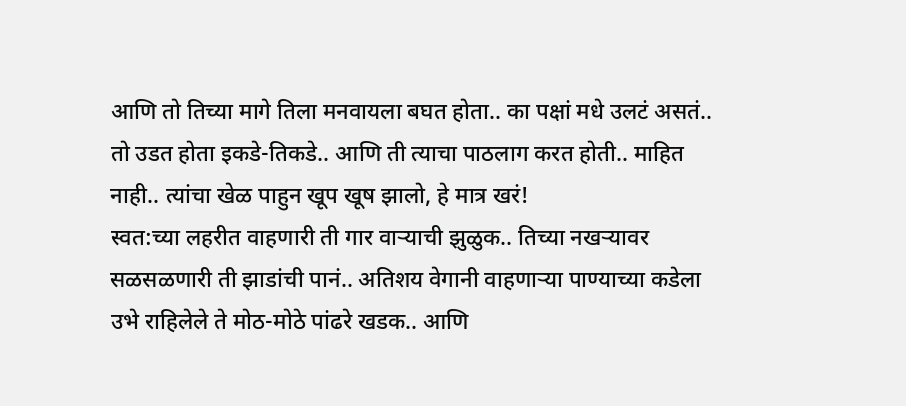आणि तो तिच्या मागे तिला मनवायला बघत होता.. का पक्षां मधे उलटं असतं.. तो उडत होता इकडे-तिकडे.. आणि ती त्याचा पाठलाग करत होती.. माहित नाही.. त्यांचा खेळ पाहुन खूप खूष झालो, हे मात्र खरं!
स्वत:च्या लहरीत वाहणारी ती गार वाऱ्याची झुळुक.. तिच्या नखऱ्यावर सळसळणारी ती झाडांची पानं.. अतिशय वेगानी वाहणाऱ्या पाण्याच्या कडेला उभे राहिलेले ते मोठ-मोठे पांढरे खडक.. आणि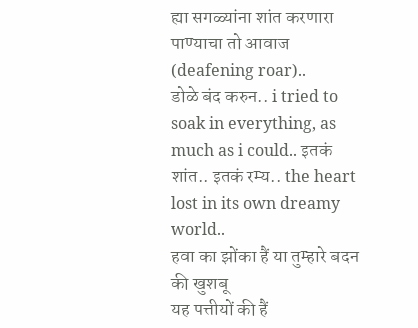ह्या सगळ्यांना शांत करणारा पाण्याचा तो आवाज (deafening roar)..
डोळे बंद करुन.. i tried to soak in everything, as much as i could.. इतकं शांत.. इतकं रम्य.. the heart lost in its own dreamy world..
हवा का झोंका हैं या तुम्हारे बदन की खुशबू
यह पत्तीयों की हैं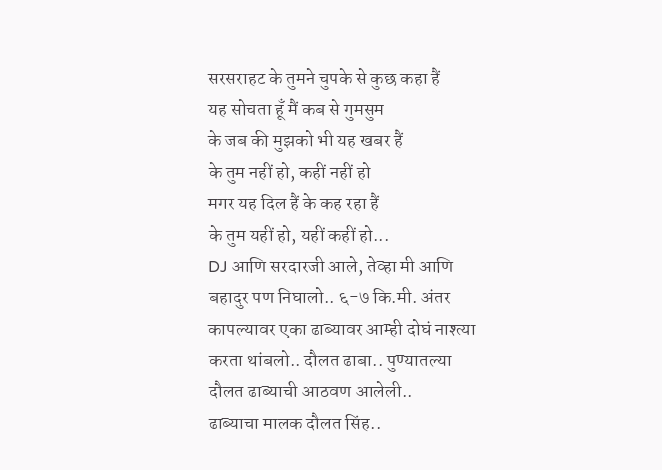सरसराहट के तुमने चुपके से कुछ कहा हैं
यह सोचता हूँ मैं कब से गुमसुम
के जब की मुझको भी यह खबर हैं
के तुम नहीं हो, कहीं नहीं हो
मगर यह दिल हैं के कह रहा हैं
के तुम यहीं हो, यहीं कहीं हो...
DJ आणि सरदारजी आले, तेव्हा मी आणि बहादुर पण निघालो.. ६-७ कि.मी. अंतर कापल्यावर एका ढाब्यावर आम्ही दोघं नाश्त्या करता थांबलो.. दौलत ढाबा.. पुण्यातल्या दौलत ढाब्याची आठवण आलेली..
ढाब्याचा मालक दौलत सिंह..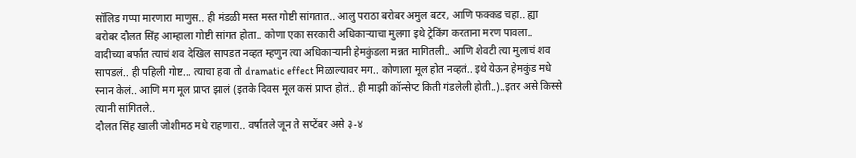सॉलिड गप्पा मारणारा माणुस.. ही मंडळी मस्त मस्त गोष्टी सांगतात.. आलु पराठा बरोबर अमुल बटर, आणि फक्कड चहा.. ह्या बरोबर दौलत सिंह आम्हाला गोष्टी सांगत होता.. कोणा एका सरकारी अधिकाऱ्याचा मुलगा इथे ट्रेकिंग करताना मरण पावला.. वादीच्या बर्फात त्याचं शव देखिल सापडत नव्हत म्हणुन त्या अधिकाऱ्यानी हेमकुंडला मन्नत मागितली.. आणि शेवटी त्या मुलाचं शव सापडलं.. ही पहिली गोष्ट... त्याचा हवा तो dramatic effect मिळाल्यावर मग.. कोणाला मूल होत नव्हतं.. इथे येऊन हेमकुंड मधे स्नान केलं.. आणि मग मूल प्राप्त झालं (इतके दिवस मूल कसं प्राप्त होतं.. ही माझी कॉन्सेप्ट किती गंडलेली होती..)..इतर असे किस्से त्यानी सांगितले..
दौलत सिंह खाली जोशीमठ मधे राहणारा.. वर्षातले जून ते सप्टेंबर असे ३-४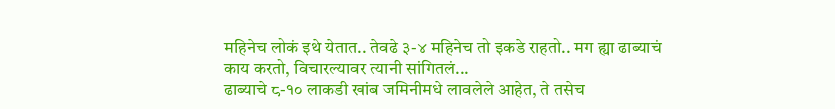महिनेच लोकं इथे येतात.. तेवढे ३-४ महिनेच तो इकडे राहतो.. मग ह्या ढाब्याचं काय करतो, विचारल्यावर त्यानी सांगितलं...
ढाब्याचे ८-१० लाकडी खांब जमिनीमधे लावलेले आहेत, ते तसेच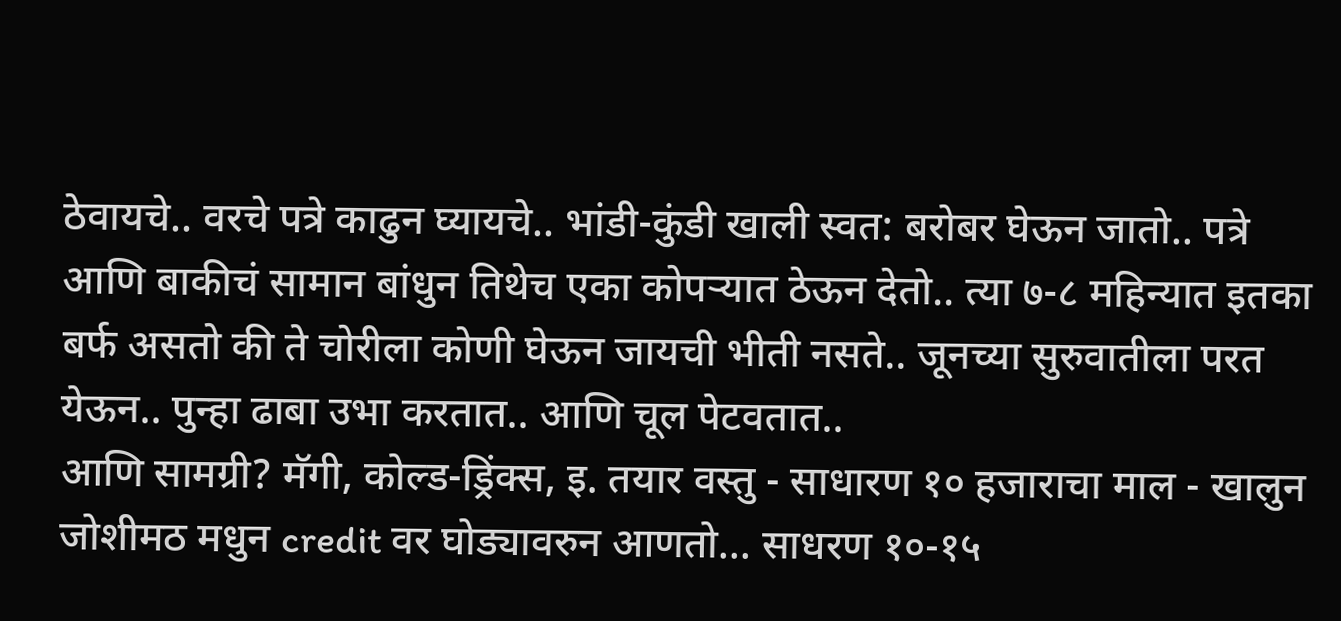ठेवायचे.. वरचे पत्रे काढुन घ्यायचे.. भांडी-कुंडी खाली स्वत: बरोबर घेऊन जातो.. पत्रे आणि बाकीचं सामान बांधुन तिथेच एका कोपऱ्यात ठेऊन देतो.. त्या ७-८ महिन्यात इतका बर्फ असतो की ते चोरीला कोणी घेऊन जायची भीती नसते.. जूनच्या सुरुवातीला परत येऊन.. पुन्हा ढाबा उभा करतात.. आणि चूल पेटवतात..
आणि सामग्री? मॅगी, कोल्ड-ड्रिंक्स, इ. तयार वस्तु - साधारण १० हजाराचा माल - खालुन जोशीमठ मधुन credit वर घोड्यावरुन आणतो... साधरण १०-१५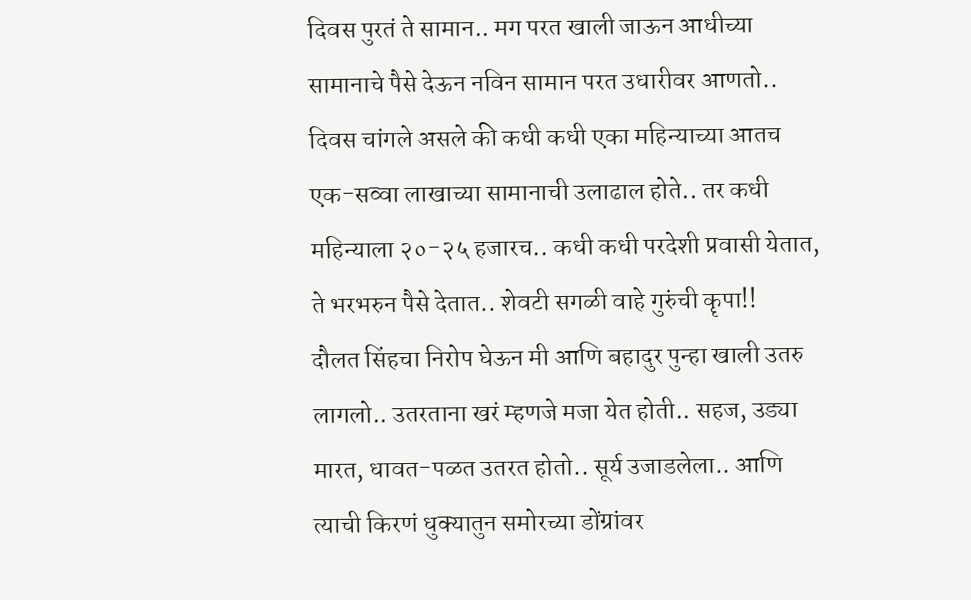दिवस पुरतं ते सामान.. मग परत खाली जाऊन आधीच्या सामानाचे पैसे देऊन नविन सामान परत उधारीवर आणतो.. दिवस चांगले असले की कधी कधी एका महिन्याच्या आतच एक-सव्वा लाखाच्या सामानाची उलाढाल होते.. तर कधी महिन्याला २०-२५ हजारच.. कधी कधी परदेशी प्रवासी येतात, ते भरभरुन पैसे देतात.. शेवटी सगळी वाहे गुरुंची कॄपा!!
दौलत सिंहचा निरोप घेऊन मी आणि बहादुर पुन्हा खाली उतरु लागलो.. उतरताना खरं म्हणजे मजा येत होती.. सहज, उड्या मारत, धावत-पळत उतरत होतो.. सूर्य उजाडलेला.. आणि त्याची किरणं धुक्यातुन समोरच्या डोंग्रांवर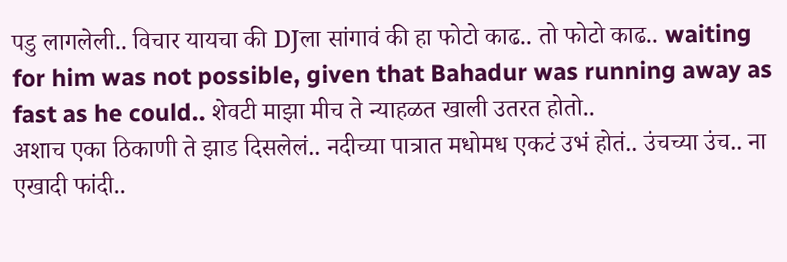पडु लागलेली.. विचार यायचा की DJला सांगावं की हा फोटो काढ.. तो फोटो काढ.. waiting for him was not possible, given that Bahadur was running away as fast as he could.. शेवटी माझा मीच ते न्याहळत खाली उतरत होतो..
अशाच एका ठिकाणी ते झाड दिसलेलं.. नदीच्या पात्रात मधोमध एकटं उभं होतं.. उंचच्या उंच.. ना एखादी फांदी..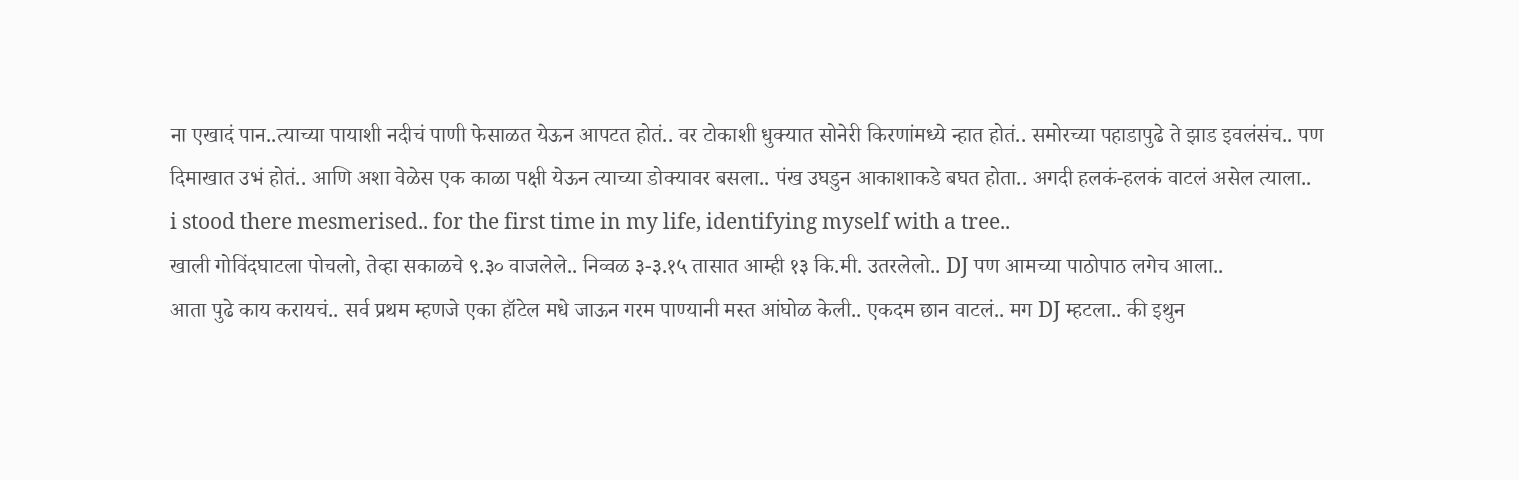ना एखादं पान..त्याच्या पायाशी नदीचं पाणी फेसाळत येऊन आपटत होतं.. वर टोकाशी धुक्यात सोनेरी किरणांमध्ये न्हात होतं.. समोरच्या पहाडापुढे ते झाड इवलंसंच.. पण दिमाखात उभं होतं.. आणि अशा वेळेस एक काळा पक्षी येऊन त्याच्या डोक्यावर बसला.. पंख उघडुन आकाशाकडे बघत होता.. अगदी हलकं-हलकं वाटलं असेल त्याला..
i stood there mesmerised.. for the first time in my life, identifying myself with a tree..
खाली गोविंदघाटला पोचलो, तेव्हा सकाळचे ९.३० वाजलेले.. निव्वळ ३-३.१५ तासात आम्ही १३ कि.मी. उतरलेलो.. DJ पण आमच्या पाठोपाठ लगेच आला..
आता पुढे काय करायचं.. सर्व प्रथम म्हणजे एका हॉटेल मधे जाऊन गरम पाण्यानी मस्त आंघोळ केली.. एकदम छान वाटलं.. मग DJ म्हटला.. की इथुन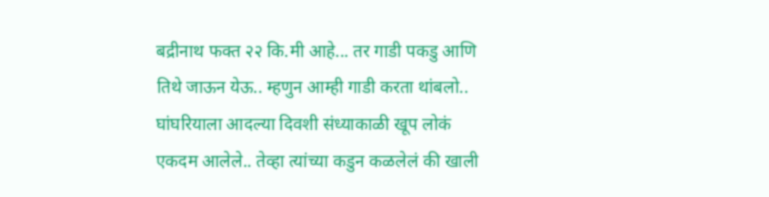बद्रीनाथ फक्त २२ कि.मी आहे... तर गाडी पकडु आणि तिथे जाऊन येऊ.. म्हणुन आम्ही गाडी करता थांबलो.. घांघरियाला आदल्या दिवशी संध्याकाळी खूप लोकं एकदम आलेले.. तेव्हा त्यांच्या कडुन कळलेलं की खाली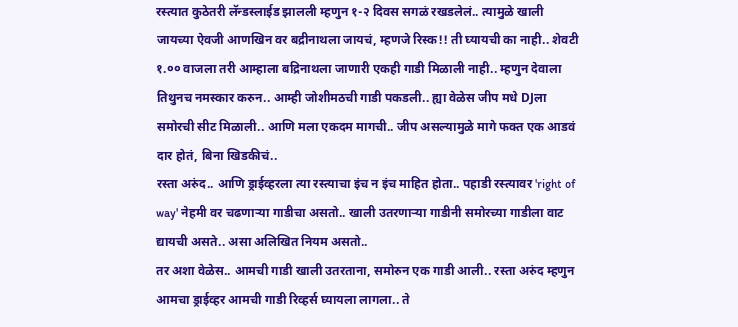रस्त्यात कुठेतरी लॅन्डस्लाईड झालली म्हणुन १-२ दिवस सगळं रखडलेलं.. त्यामुळे खाली जायच्या ऐवजी आणखिन वर बद्रीनाथला जायचं, म्हणजे रिस्क!! ती घ्यायची का नाही.. शेवटी १.०० वाजला तरी आम्हाला बद्रिनाथला जाणारी एकही गाडी मिळाली नाही.. म्हणुन देवाला तिथुनच नमस्कार करुन.. आम्ही जोशीमठची गाडी पकडली.. ह्या वेळेस जीप मधे DJला समोरची सीट मिळाली.. आणि मला एकदम मागची.. जीप असल्यामुळे मागे फक्त एक आडवं दार होतं, बिना खिडकीचं..
रस्ता अरुंद.. आणि ड्राईव्हरला त्या रस्त्याचा इंच न इंच माहित होता.. पहाडी रस्त्यावर 'right of way' नेहमी वर चढणाऱ्या गाडीचा असतो.. खाली उतरणाऱ्या गाडीनी समोरच्या गाडीला वाट द्यायची असते.. असा अलिखित नियम असतो..
तर अशा वेळेस.. आमची गाडी खाली उतरताना, समोरुन एक गाडी आली.. रस्ता अरुंद म्हणुन आमचा ड्राईव्हर आमची गाडी रिव्हर्स घ्यायला लागला.. ते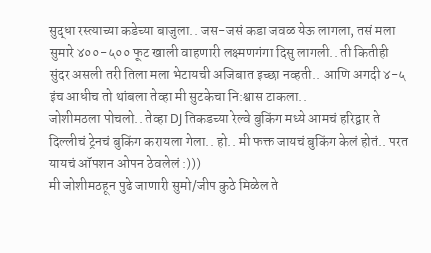सुद्धा रस्त्याच्या कडेच्या बाजुला.. जस-जसं कडा जवळ येऊ लागला, तसं मला सुमारे ४००-५०० फूट खाली वाहणारी लक्ष्मणगंगा दिसु लागली.. ती कितीही सुंदर असली तरी तिला मला भेटायची अजिबात इच्छा नव्हती.. आणि अगदी ४-५ इंच आधीच तो थांबला तेव्हा मी सुटकेचा नि:श्वास टाकला..
जोशीमठला पोचलो.. तेव्हा DJ तिकडच्या रेल्वे बुकिंग मध्ये आमचं हरिद्वार ते दिल्लीचं ट्रेनचं बुकिंग करायला गेला.. हो.. मी फक्त जायचं बुकिंग केलं होतं.. परत यायचं ऑपशन ओपन ठेवलेलं :)))
मी जोशीमठहून पुढे जाणारी सुमो/जीप कुठे मिळेल ते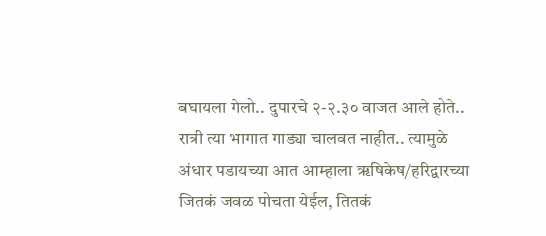बघायला गेलो.. दुपारचे २-२.३० वाजत आले होते.. रात्री त्या भागात गाड्या चालवत नाहीत.. त्यामुळे अंधार पडायच्या आत आम्हाला ॠषिकेष/हरिद्वारच्या जितकं जवळ पोचता येईल, तितकं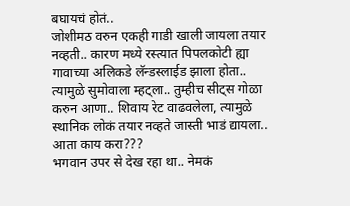बघायचं होतं..
जोशीमठ वरुन एकही गाडी खाली जायला तयार नव्हती.. कारण मध्ये रस्त्यात पिपलकोटी ह्या गावाच्या अलिकडे लॅन्डस्लाईड झाला होता.. त्यामुळे सुमोवाला म्हट्ला.. तुम्हीच सीट्स गोळा करुन आणा.. शिवाय रेट वाढवलेला, त्यामुळे स्थानिक लोकं तयार नव्हते जास्ती भाडं द्यायला.. आता काय करा???
भगवान उपर से देख रहा था.. नेमकं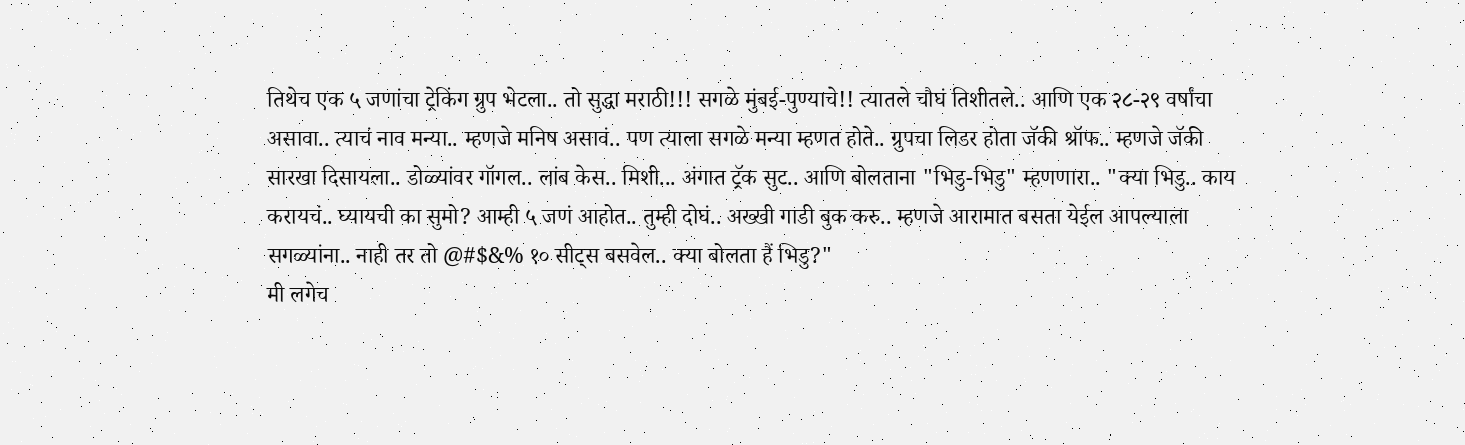तिथेच एक ५ जणांचा ट्रेकिंग ग्रुप भेटला.. तो सुद्धा मराठी!!! सगळे मुंबई-पुण्याचे!! त्यातले चौघं तिशीतले.. आणि एक २८-२९ वर्षांचा असावा.. त्याचं नाव मन्या.. म्हणजे मनिष असावं.. पण त्याला सगळे मन्या म्हणत होते.. ग्रुपचा लिडर होता जॅकी श्रॉफ.. म्हणजे जॅकी सारखा दिसायला.. डोळ्यांवर गॉगल.. लांब केस.. मिशी... अंगात ट्रॅक सुट.. आणि बोलताना "भिडु-भिडु" म्हणणारा.. "क्या भिडु.. काय करायचं.. घ्यायची का सुमो? आम्ही ५ जणं आहोत.. तुम्ही दोघं.. अख्खी गाडी बुक करु.. म्हणजे आरामात बसता येईल आपल्याला सगळ्यांना.. नाही तर तो @#$&% १० सीट्स बसवेल.. क्या बोलता हैं भिडु?"
मी लगेच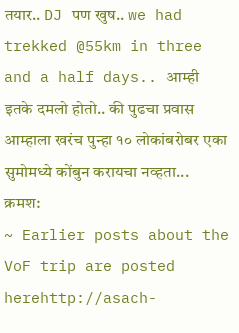तयार.. DJ पण खुष.. we had trekked @55km in three and a half days.. आम्ही इतके दमलो होतो.. की पुढचा प्रवास आम्हाला खरंच पुन्हा १० लोकांबरोबर एका सुमोमध्ये कोंबुन करायचा नव्हता...
क्रमश:
~ Earlier posts about the VoF trip are posted
herehttp://asach-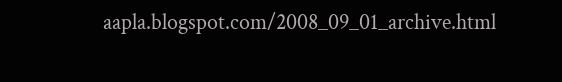aapla.blogspot.com/2008_09_01_archive.html